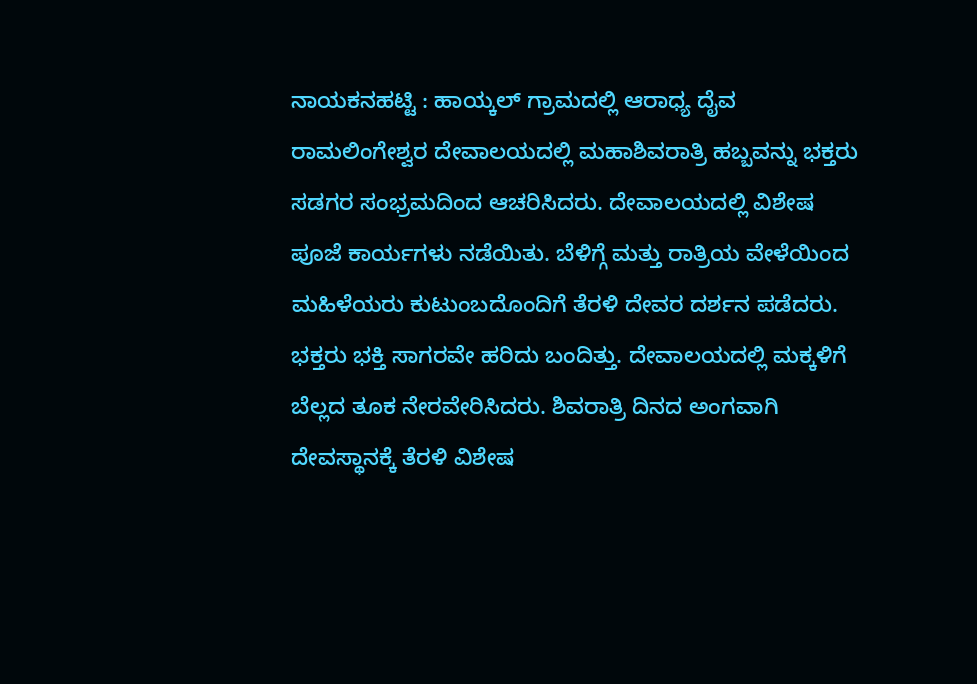ನಾಯಕನಹಟ್ಟಿ : ಹಾಯ್ಕಲ್ ಗ್ರಾಮದಲ್ಲಿ ಆರಾಧ್ಯ ದೈವ ರಾಮಲಿಂಗೇಶ್ವರ ದೇವಾಲಯದಲ್ಲಿ ಮಹಾಶಿವರಾತ್ರಿ ಹಬ್ಬವನ್ನು ಭಕ್ತರು ಸಡಗರ ಸಂಭ್ರಮದಿಂದ ಆಚರಿಸಿದರು. ದೇವಾಲಯದಲ್ಲಿ ವಿಶೇಷ ಪೂಜೆ ಕಾರ್ಯಗಳು ನಡೆಯಿತು. ಬೆಳಿಗ್ಗೆ ಮತ್ತು ರಾತ್ರಿಯ ವೇಳೆಯಿಂದ ಮಹಿಳೆಯರು ಕುಟುಂಬದೊಂದಿಗೆ ತೆರಳಿ ದೇವರ ದರ್ಶನ ಪಡೆದರು.
ಭಕ್ತರು ಭಕ್ತಿ ಸಾಗರವೇ ಹರಿದು ಬಂದಿತ್ತು. ದೇವಾಲಯದಲ್ಲಿ ಮಕ್ಕಳಿಗೆ ಬೆಲ್ಲದ ತೂಕ ನೇರವೇರಿಸಿದರು. ಶಿವರಾತ್ರಿ ದಿನದ ಅಂಗವಾಗಿ ದೇವಸ್ಥಾನಕ್ಕೆ ತೆರಳಿ ವಿಶೇಷ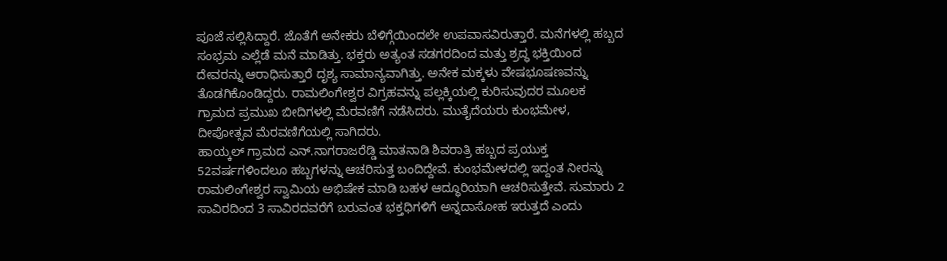ಪೂಜೆ ಸಲ್ಲಿಸಿದ್ದಾರೆ. ಜೊತೆಗೆ ಅನೇಕರು ಬೆಳಿಗ್ಗೆಯಿಂದಲೇ ಉಪವಾಸವಿರುತ್ತಾರೆ. ಮನೆಗಳಲ್ಲಿ ಹಬ್ಬದ ಸಂಭ್ರಮ ಎಲ್ಲೆಡೆ ಮನೆ ಮಾಡಿತ್ತು. ಭಕ್ತರು ಅತ್ಯಂತ ಸಡಗರದಿಂದ ಮತ್ತು ಶ್ರದ್ಧ ಭಕ್ತಿಯಿಂದ ದೇವರನ್ನು ಆರಾಧಿಸುತ್ತಾರೆ ದೃಶ್ಯ ಸಾಮಾನ್ಯವಾಗಿತ್ತು. ಅನೇಕ ಮಕ್ಕಳು ವೇಷಭೂಷಣವನ್ನು ತೊಡಗಿಕೊಂಡಿದ್ದರು. ರಾಮಲಿಂಗೇಶ್ವರ ವಿಗ್ರಹವನ್ನು ಪಲ್ಲಕ್ಕಿಯಲ್ಲಿ ಕುರಿಸುವುದರ ಮೂಲಕ ಗ್ರಾಮದ ಪ್ರಮುಖ ಬೀದಿಗಳಲ್ಲಿ ಮೆರವಣಿಗೆ ನಡೆಸಿದರು. ಮುತೈದೆಯರು ಕುಂಭಮೇಳ, ದೀಪೋತ್ಸವ ಮೆರವಣಿಗೆಯಲ್ಲಿ ಸಾಗಿದರು.
ಹಾಯ್ಕಲ್ ಗ್ರಾಮದ ಎನ್.ನಾಗರಾಜರೆಡ್ಡಿ ಮಾತನಾಡಿ ಶಿವರಾತ್ರಿ ಹಬ್ಬದ ಪ್ರಯುಕ್ತ 52ವರ್ಷಗಳಿಂದಲೂ ಹಬ್ಬಗಳನ್ನು ಆಚರಿಸುತ್ತ ಬಂದಿದ್ದೇವೆ. ಕುಂಭಮೇಳದಲ್ಲಿ ಇದ್ದಂತ ನೀರನ್ನು ರಾಮಲಿಂಗೇಶ್ವರ ಸ್ವಾಮಿಯ ಅಭಿಷೇಕ ಮಾಡಿ ಬಹಳ ಆದ್ಧೂರಿಯಾಗಿ ಆಚರಿಸುತ್ತೇವೆ. ಸುಮಾರು 2 ಸಾವಿರದಿಂದ 3 ಸಾವಿರದವರೆಗೆ ಬರುವಂತ ಭಕ್ತಧಿಗಳಿಗೆ ಅನ್ನದಾಸೋಹ ಇರುತ್ತದೆ ಎಂದು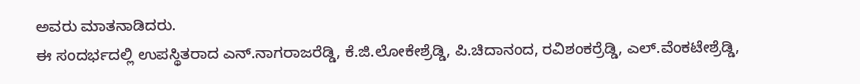ಅವರು ಮಾತನಾಡಿದರು.
ಈ ಸಂದರ್ಭದಲ್ಲಿ ಉಪಸ್ಥಿತರಾದ ಎನ್.ನಾಗರಾಜರೆಡ್ಡಿ, ಕೆ.ಜಿ.ಲೋಕೇಶ್ರೆಡ್ಡಿ, ಪಿ.ಚಿದಾನಂದ, ರವಿಶಂಕರ್ರೆಡ್ಡಿ, ಎಲ್.ವೆಂಕಟೇಶ್ರೆಡ್ಡಿ,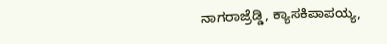ನಾಗರಾಜ್ರೆಡ್ಡಿ, ಕ್ಯಾಸಕಿಪಾಪಯ್ಯ,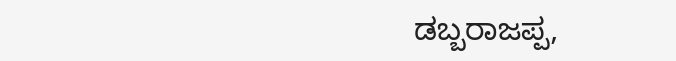ಡಬ್ಬರಾಜಪ್ಪ,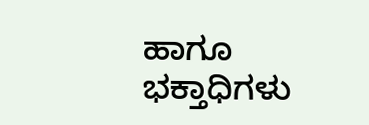ಹಾಗೂ ಭಕ್ತಾಧಿಗಳು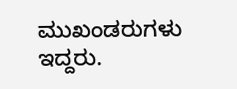ಮುಖಂಡರುಗಳು ಇದ್ದರು.